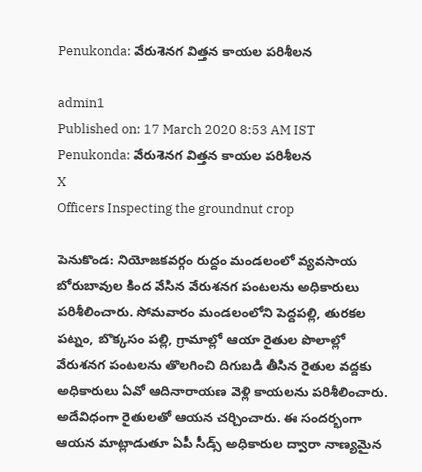Penukonda: వేరుశెనగ విత్తన కాయల పరిశీలన

admin1
Published on: 17 March 2020 8:53 AM IST
Penukonda: వేరుశెనగ విత్తన కాయల పరిశీలన
X
Officers Inspecting the groundnut crop

పెనుకొండ: నియోజకవర్గం రుద్దం మండలంలో వ్యవసాయ బోరుబావుల కింద వేసిన వేరుశనగ పంటలను అధికారులు పరిశీలించారు. సోమవారం మండలంలోని పెద్దపల్లి, తురకల పట్నం, బొక్కసం పల్లి, గ్రామాల్లో ఆయా రైతుల పొలాల్లో వేరుశనగ పంటలను తొలగించి దిగుబడి తీసిన రైతుల వద్దకు అధికారులు ఏవో ఆదినారాయణ వెళ్లి కాయలను పరిశీలించారు. అదేవిధంగా రైతులతో ఆయన చర్చించారు. ఈ సందర్భంగా ఆయన మాట్లాడుతూ ఏపీ సీడ్స్ అధికారుల ద్వారా నాణ్యమైన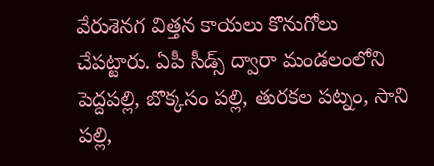వేరుశెనగ విత్తన కాయలు కొనుగోలు చేపట్టారు. ఏపీ సీడ్స్ ద్వారా మండలంలోని పెద్దపల్లి, బొక్కసం పల్లి, తురకల పట్నం, సాని పల్లి,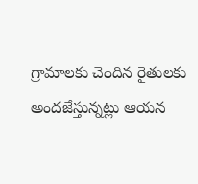గ్రామాలకు చెందిన రైతులకు అందజేస్తున్నట్లు ఆయన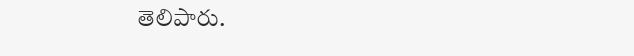తెలిపారు.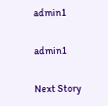admin1

admin1

Next Story